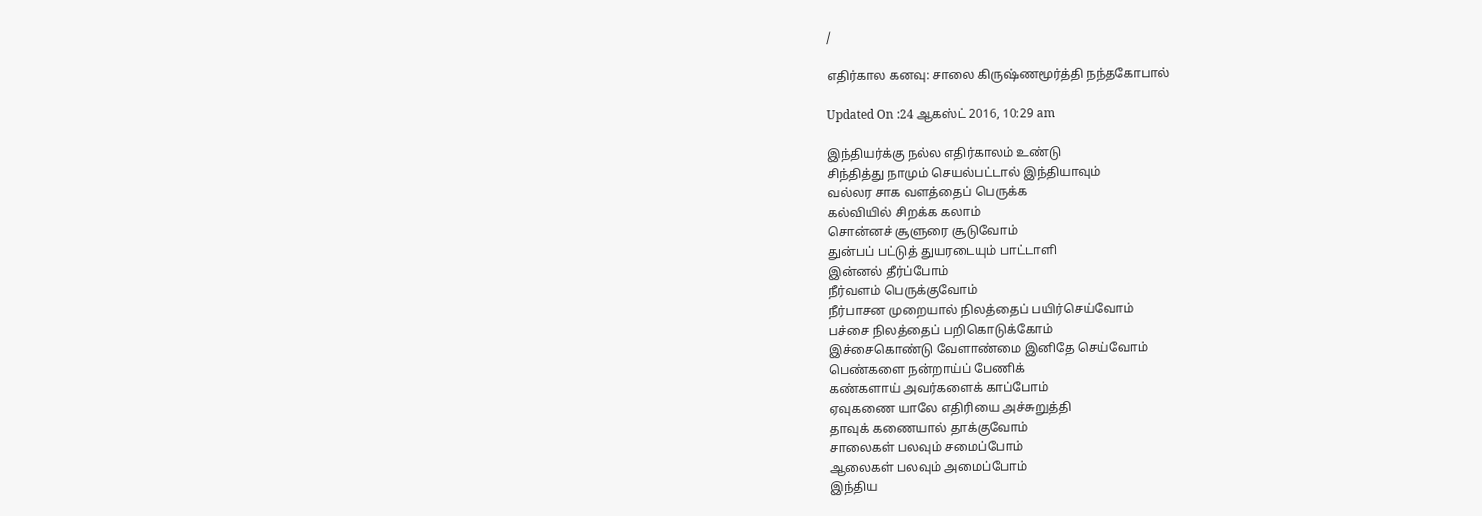/

எதிர்கால கனவு: சாலை கிருஷ்ணமூர்த்தி நந்தகோபால்

Updated On :24 ஆகஸ்ட் 2016, 10:29 am

இந்தியர்க்கு நல்ல எதிர்காலம் உண்டு
சிந்தித்து நாமும் செயல்பட்டால் இந்தியாவும்
வல்லர சாக வளத்தைப் பெருக்க
கல்வியில் சிறக்க கலாம்
சொன்னச் சூளுரை சூடுவோம்
துன்பப் பட்டுத் துயரடையும் பாட்டாளி
இன்னல் தீர்ப்போம்
நீர்வளம் பெருக்குவோம்
நீர்பாசன முறையால் நிலத்தைப் பயிர்செய்வோம்
பச்சை நிலத்தைப் பறிகொடுக்கோம்
இச்சைகொண்டு வேளாண்மை இனிதே செய்வோம்
பெண்களை நன்றாய்ப் பேணிக்
கண்களாய் அவர்களைக் காப்போம்
ஏவுகணை யாலே எதிரியை அச்சுறுத்தி
தாவுக் கணையால் தாக்குவோம்
சாலைகள் பலவும் சமைப்போம்
ஆலைகள் பலவும் அமைப்போம்
இந்திய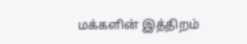மக்களின் இத்திறம்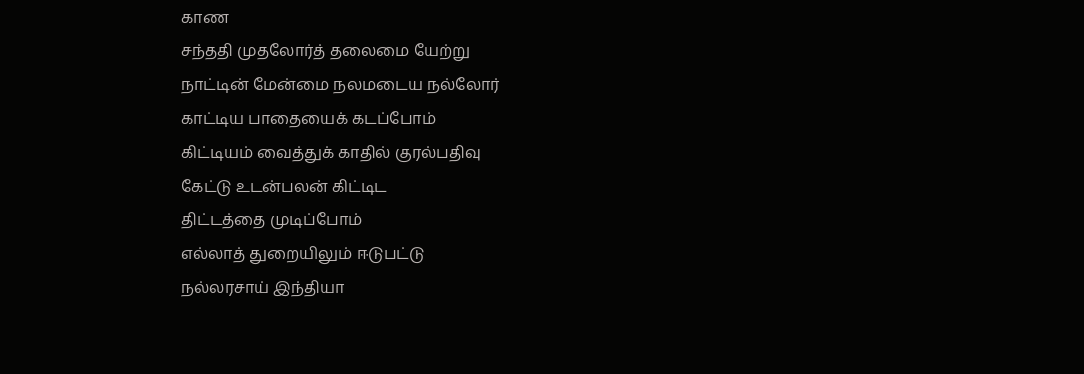காண
சந்ததி முதலோர்த் தலைமை யேற்று
நாட்டின் மேன்மை நலமடைய நல்லோர்
காட்டிய பாதையைக் கடப்போம்
கிட்டியம் வைத்துக் காதில் குரல்பதிவு
கேட்டு உடன்பலன் கிட்டிட
திட்டத்தை முடிப்போம்
எல்லாத் துறையிலும் ஈடுபட்டு
நல்லரசாய் இந்தியா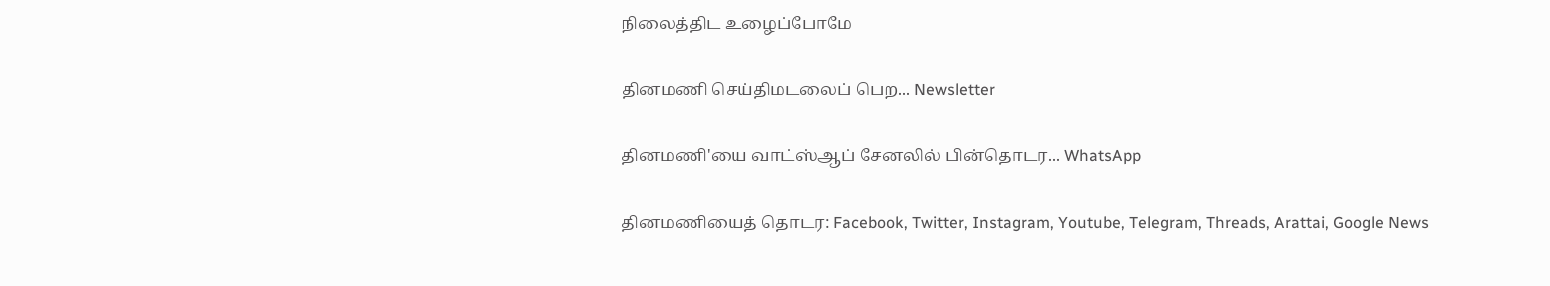நிலைத்திட உழைப்போமே

தினமணி செய்திமடலைப் பெற... Newsletter

தினமணி'யை வாட்ஸ்ஆப் சேனலில் பின்தொடர... WhatsApp

தினமணியைத் தொடர: Facebook, Twitter, Instagram, Youtube, Telegram, Threads, Arattai, Google News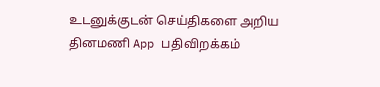உடனுக்குடன் செய்திகளை அறிய தினமணி App பதிவிறக்கம்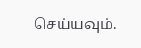செய்யவும்.